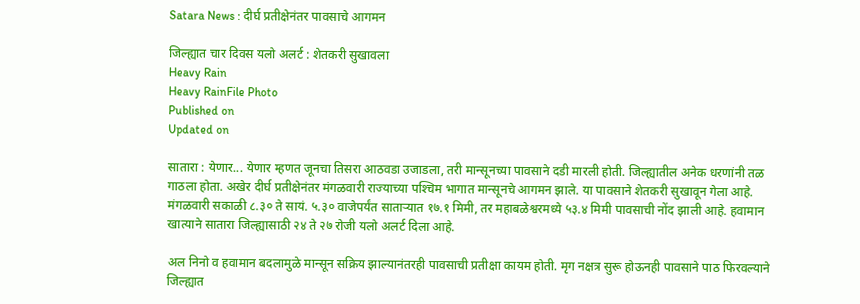Satara News : दीर्घ प्रतीक्षेनंतर पावसाचे आगमन

जिल्ह्यात चार दिवस यलो अलर्ट : शेतकरी सुखावला
Heavy Rain
Heavy RainFile Photo
Published on
Updated on

सातारा : येणार... येणार म्हणत जूनचा तिसरा आठवडा उजाडला, तरी मान्सूनच्या पावसाने दडी मारली होती. जिल्ह्यातील अनेक धरणांनी तळ गाठला होता. अखेर दीर्घ प्रतीक्षेनंतर मंगळवारी राज्याच्या पश्‍चिम भागात मान्‍सूनचे आगमन झाले. या पावसाने शेतकरी सुखावून गेला आहे. मंगळवारी सकाळी ८.३० ते सायं. ५.३० वाजेपर्यंत सातार्‍यात १७.१ मिमी, तर महाबळेश्वरमध्ये ५३.४ मिमी पावसाची नोंद झाली आहे. हवामान खात्याने सातारा जिल्ह्यासाठी २४ ते २७ रोजी यलो अलर्ट दिला आहे.

अल‌ निनो व हवामान बदलामुळे मान्सून सक्रिय झाल्यानंतरही पावसाची प्रतीक्षा कायम होती. मृग नक्षत्र सुरू होऊनही पावसाने पाठ फिरवल्याने जिल्ह्यात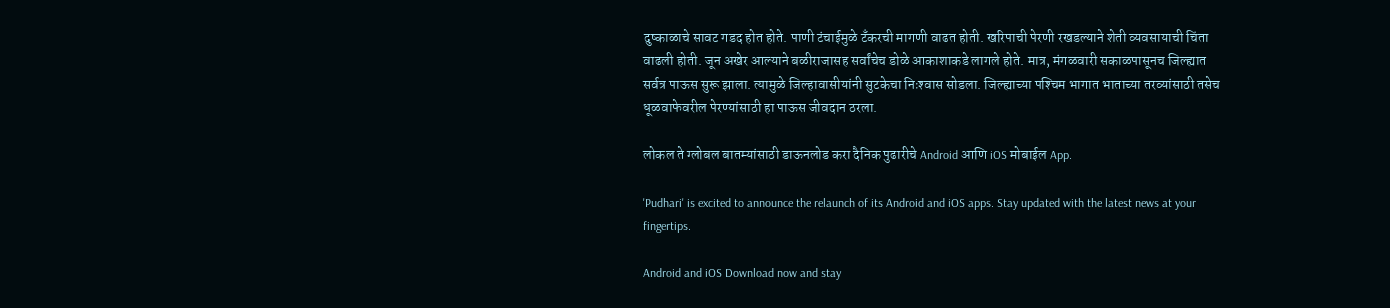दुष्काळाचे सावट गडद होत होते. पाणी टंचाईमुळे टँकरची मागणी वाढत होती. खरिपाची पेरणी रखडल्याने शेती व्यवसायाची चिंता वाढली होती. जून अखेर आल्याने बळीराजासह सर्वांचेच डोळे आकाशाकडे लागले होते. मात्र, मंगळवारी सकाळपासूनच जिल्ह्यात सर्वत्र पाऊस सुरू झाला. त्यामुळे जिल्हावासीयांनी सुटकेचा निःश्‍वास सोडला. जिल्ह्याच्या पश्‍चिम भागात भाताच्या तरव्यांसाठी तसेच धूळवाफेवरील पेरण्यांसाठी हा पाऊस जीवदान ठरला.

लोकल ते ग्लोबल बातम्यांसाठी डाऊनलोड करा दैनिक पुढारीचे Android आणि iOS मोबाईल App.

'Pudhari' is excited to announce the relaunch of its Android and iOS apps. Stay updated with the latest news at your fingertips.

Android and iOS Download now and stay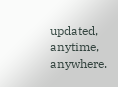updated, anytime, anywhere.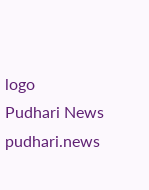logo
Pudhari News
pudhari.news